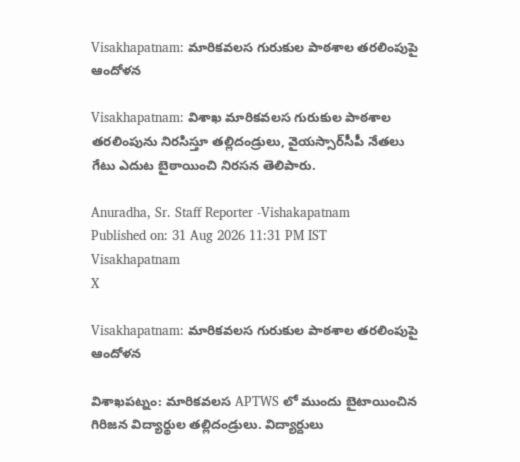Visakhapatnam: మారికవలస గురుకుల పాఠశాల తరలింపుపై ఆందోళన

Visakhapatnam: విశాఖ మారికవలస గురుకుల పాఠశాల తరలింపును నిరసిస్తూ తల్లిదండ్రులు, వైయస్సార్‌సీపీ నేతలు గేటు ఎదుట బైఠాయించి నిరసన తెలిపారు.

Anuradha, Sr. Staff Reporter -Vishakapatnam
Published on: 31 Aug 2026 11:31 PM IST
Visakhapatnam
X

Visakhapatnam: మారికవలస గురుకుల పాఠశాల తరలింపుపై ఆందోళన

విశాఖపట్నం: మారికవలస APTWS లో ముందు బైటాయించిన గిరిజన విద్యార్థుల తల్లిదండ్రులు. విద్యార్దులు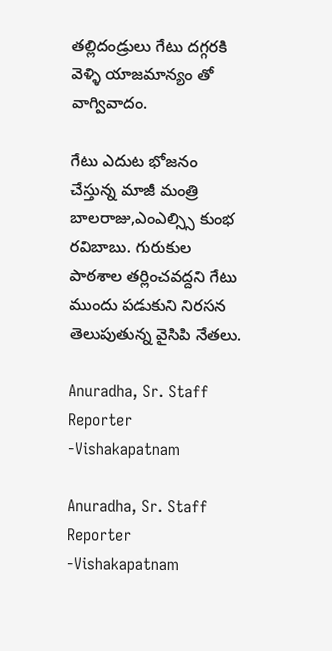తల్లిదండ్రులు గేటు దగ్గరకి వెళ్ళి యాజమాన్యం తో వాగ్వివాదం.

గేటు ఎదుట భోజనం చేస్తున్న మాజీ మంత్రి బాలరాజు,ఎంఎల్స్సి కుంభ రవిబాబు. గురుకుల పాఠశాల తర్లించవద్దని గేటు ముందు పడుకుని నిరసన తెలుపుతున్న వైసిపి నేతలు.

Anuradha, Sr. Staff Reporter -Vishakapatnam

Anuradha, Sr. Staff Reporter -Vishakapatnam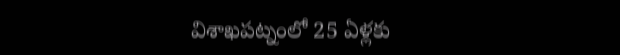విశాఖపట్నంలో 25 ఏళ్లకు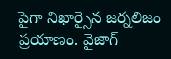పైగా నిఖార్సైన జర్నలిజం ప్రయాణం. వైజాగ్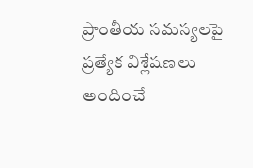ప్రాంతీయ సమస్యలపై ప్రత్యేక విశ్లేషణలు అందించే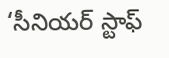‘సీనియర్ స్టాఫ్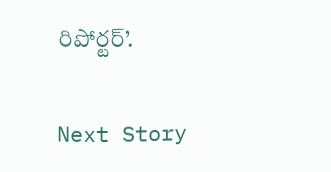రిపోర్టర్’.

Next Story